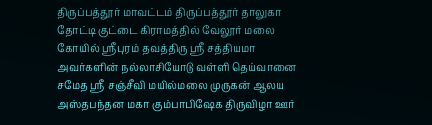திருப்பத்தூர் மாவட்டம் திருப்பத்தூர் தாலுகா தோட்டி குட்டை கிராமத்தில் வேலூர் மலை கோயில் ஸ்ரீபுரம் தவத்திரு ஸ்ரீ சத்தியமா அவர்களின் நல்லாசியோடு வள்ளி தெய்வானை சமேத ஸ்ரீ சஞ்சீவி மயில்மலை முருகன் ஆலய அஸ்தபந்தன மகா கும்பாபிஷேக திருவிழா ஊர்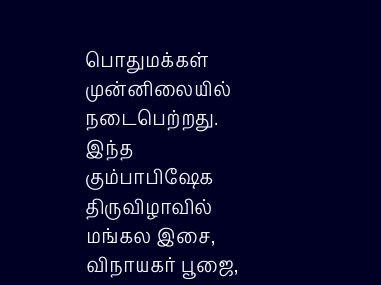பொதுமக்கள் முன்னிலையில் நடைபெற்றது.
இந்த கும்பாபிஷேக திருவிழாவில் மங்கல இசை, விநாயகர் பூஜை,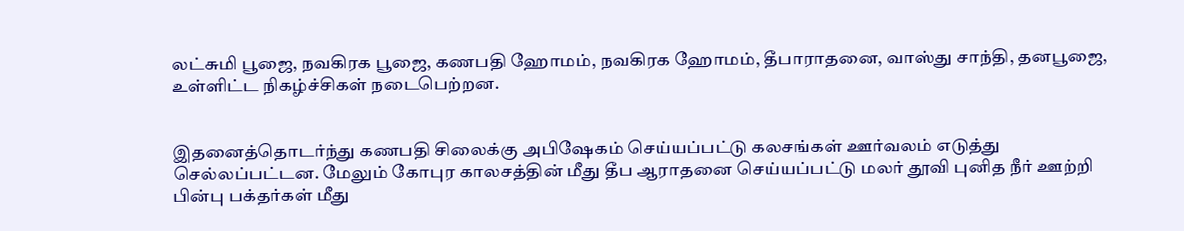லட்சுமி பூஜை, நவகிரக பூஜை, கணபதி ஹோமம், நவகிரக ஹோமம், தீபாராதனை, வாஸ்து சாந்தி, தனபூஜை, உள்ளிட்ட நிகழ்ச்சிகள் நடைபெற்றன.


இதனைத்தொடர்ந்து கணபதி சிலைக்கு அபிஷேகம் செய்யப்பட்டு கலசங்கள் ஊர்வலம் எடுத்து செல்லப்பட்டன. மேலும் கோபுர காலசத்தின் மீது தீப ஆராதனை செய்யப்பட்டு மலர் தூவி புனித நீர் ஊற்றி பின்பு பக்தர்கள் மீது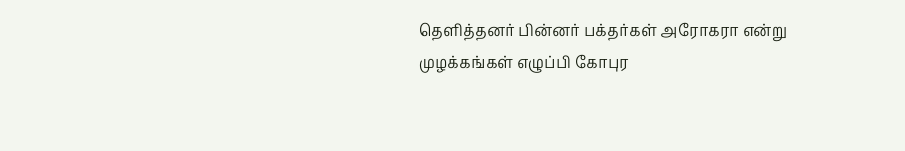தெளித்தனர் பின்னர் பக்தர்கள் அரோகரா என்று முழக்கங்கள் எழுப்பி கோபுர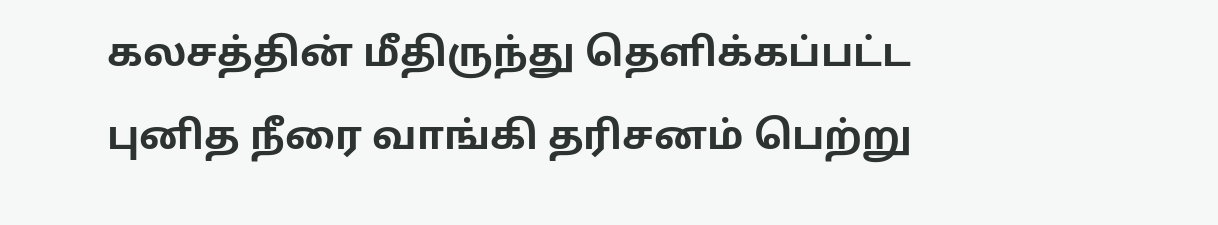கலசத்தின் மீதிருந்து தெளிக்கப்பட்ட புனித நீரை வாங்கி தரிசனம் பெற்று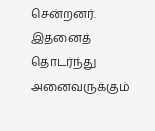சென்றனர். இதனைத் தொடர்ந்து அனைவருக்கும்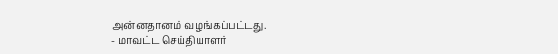அன்னதானம் வழங்கப்பட்டது.
- மாவட்ட செய்தியாளர்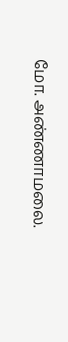மோ. அண்ணாமலை.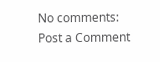No comments:
Post a Comment